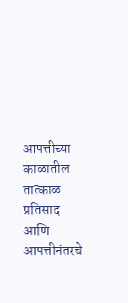आपत्तीच्या काळातील तात्काळ प्रतिसाद आणि आपत्तीनंतरचे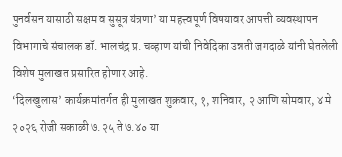पुनर्वसन यासाठी सक्षम व सुसूत्र यंत्रणा’ या महत्त्वपूर्ण विषयावर आपत्ती व्यवस्थापन विभागाचे संचालक डॉ. भालचंद्र प्र. चव्हाण यांची निवेदिका उन्नती जगदाळे यांनी घेतलेली विशेष मुलाखत प्रसारित होणार आहे.
‘दिलखुलास’ कार्यक्रमांतर्गत ही मुलाखत शुक्रवार, १, शनिवार, २ आणि सोमवार, ४ मे २०२६ रोजी सकाळी ७.२५ ते ७.४० या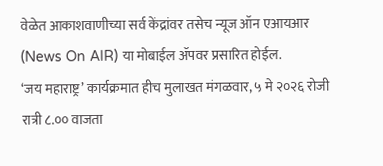वेळेत आकाशवाणीच्या सर्व केंद्रांवर तसेच न्यूज ऑन एआयआर (News On AIR) या मोबाईल ॲपवर प्रसारित होईल.
‘जय महाराष्ट्र’ कार्यक्रमात हीच मुलाखत मंगळवार, ५ मे २०२६ रोजी रात्री ८.०० वाजता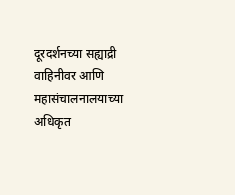दूरदर्शनच्या सह्याद्री वाहिनीवर आणि महासंचालनालयाच्या अधिकृत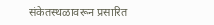संकेतस्थळावरून प्रसारित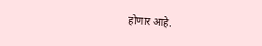होणार आहे.